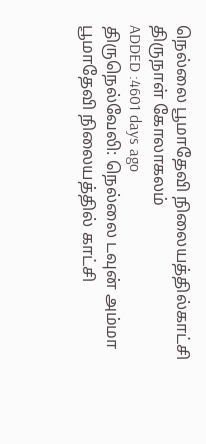நெல்லை பூமாதேவி நிலையத்தில்காட்சி திருநாள் கோலாகலம்
ADDED :4601 days ago
திருநெல்வேலி: நெல்லை டவுன் அம்மா பூமாதேவி நிலையத்தில் காட்சி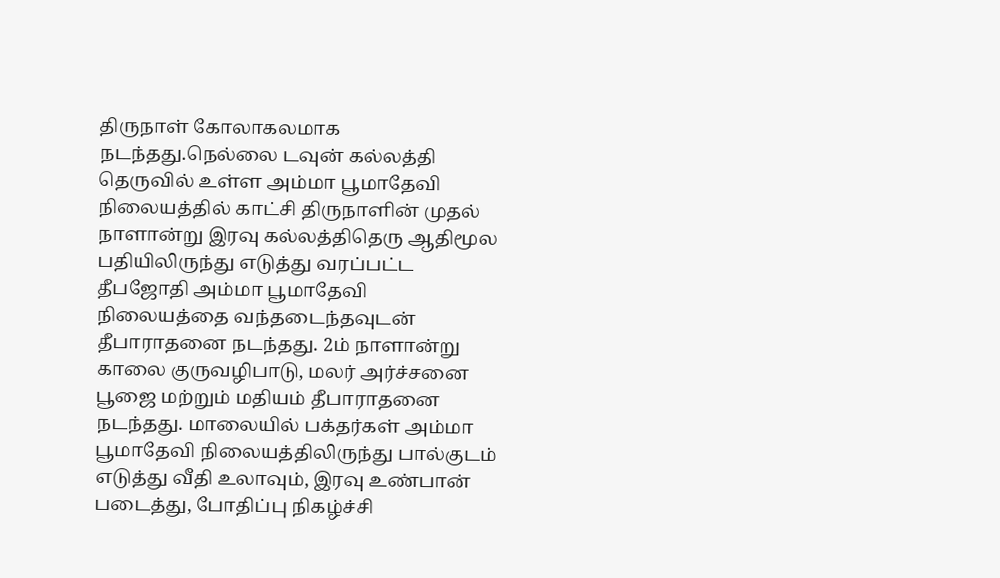திருநாள் கோலாகலமாக நடந்தது.நெல்லை டவுன் கல்லத்தி தெருவில் உள்ள அம்மா பூமாதேவி நிலையத்தில் காட்சி திருநாளின் முதல் நாளான்று இரவு கல்லத்திதெரு ஆதிமூல பதியிலிருந்து எடுத்து வரப்பட்ட தீபஜோதி அம்மா பூமாதேவி நிலையத்தை வந்தடைந்தவுடன் தீபாராதனை நடந்தது. 2ம் நாளான்று காலை குருவழிபாடு, மலர் அர்ச்சனை பூஜை மற்றும் மதியம் தீபாராதனை நடந்தது. மாலையில் பக்தர்கள் அம்மா பூமாதேவி நிலையத்திலிருந்து பால்குடம் எடுத்து வீதி உலாவும், இரவு உண்பான் படைத்து, போதிப்பு நிகழ்ச்சி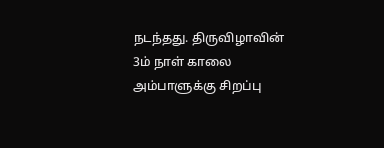நடந்தது. திருவிழாவின் 3ம் நாள் காலை அம்பாளுக்கு சிறப்பு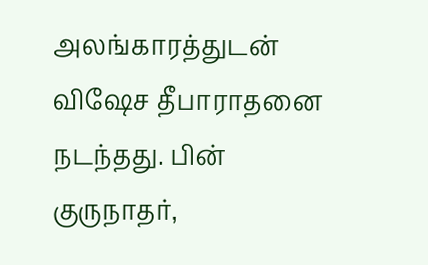அலங்காரத்துடன் விஷேச தீபாராதனை நடந்தது. பின் குருநாதர்,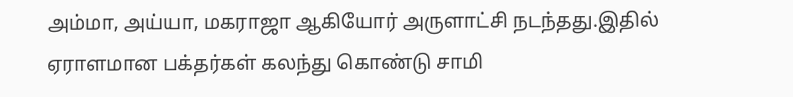அம்மா, அய்யா, மகராஜா ஆகியோர் அருளாட்சி நடந்தது.இதில் ஏராளமான பக்தர்கள் கலந்து கொண்டு சாமி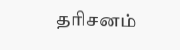தரிசனம்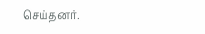செய்தனர்.